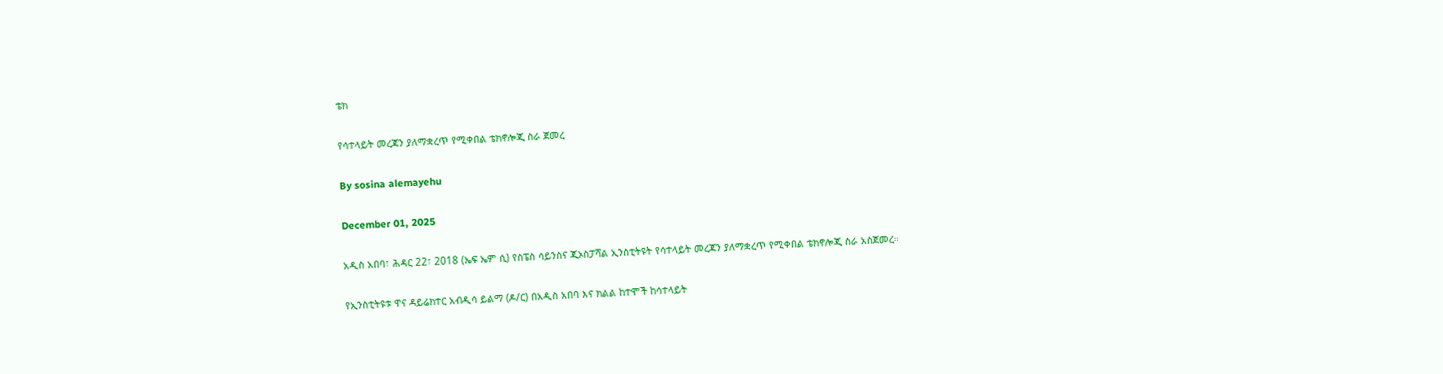ቴክ

የሳተላይት መረጃን ያለማቋረጥ የሚቀበል ቴክኖሎጂ ስራ ጀመረ

By sosina alemayehu

December 01, 2025

አዲስ አበባ፣ ሕዳር 22፣ 2018 (ኤፍ ኤም ሲ) የስፔስ ሳይንስና ጂኦስፓሻል ኢንስቲትዩት የሳተላይት መረጃን ያለማቋረጥ የሚቀበል ቴክኖሎጂ ስራ አስጀመረ።

የኢንስቲትዩቱ ዋና ዳይሬክተር አብዲሳ ይልማ (ዶ/ር) በአዲስ አበባ እና ክልል ከተሞች ከሳተላይት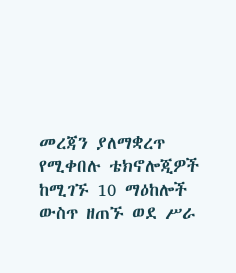መረጃን ያለማቋረጥ የሚቀበሉ ቴክኖሎጂዎች ከሚገኙ 10 ማዕከሎች ውስጥ ዘጠኙ ወደ ሥራ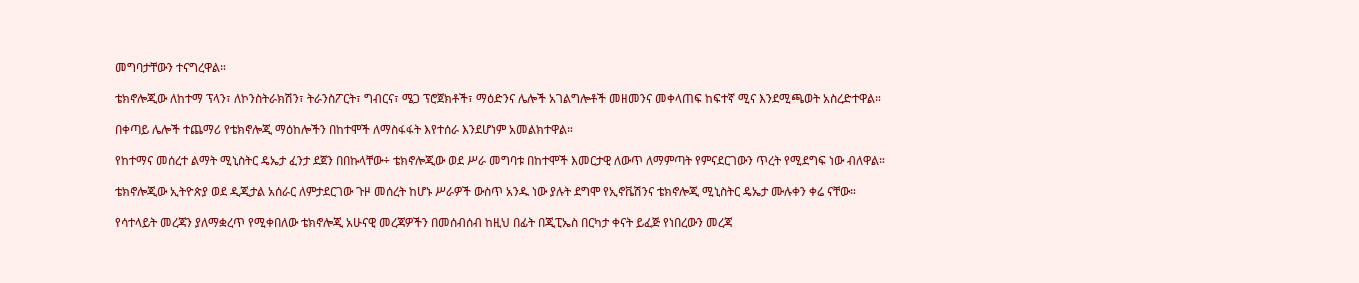መግባታቸውን ተናግረዋል።

ቴክኖሎጂው ለከተማ ፕላን፣ ለኮንስትራክሽን፣ ትራንስፖርት፣ ግብርና፣ ሜጋ ፕሮጀክቶች፣ ማዕድንና ሌሎች አገልግሎቶች መዘመንና መቀላጠፍ ከፍተኛ ሚና እንደሚጫወት አስረድተዋል።

በቀጣይ ሌሎች ተጨማሪ የቴክኖሎጂ ማዕከሎችን በከተሞች ለማስፋፋት እየተሰራ እንደሆነም አመልክተዋል።

የከተማና መሰረተ ልማት ሚኒስትር ዴኤታ ፈንታ ደጀን በበኩላቸው÷ ቴክኖሎጂው ወደ ሥራ መግባቱ በከተሞች እመርታዊ ለውጥ ለማምጣት የምናደርገውን ጥረት የሚደግፍ ነው ብለዋል።

ቴክኖሎጂው ኢትዮጵያ ወደ ዲጂታል አሰራር ለምታደርገው ጉዞ መሰረት ከሆኑ ሥራዎች ውስጥ አንዱ ነው ያሉት ደግሞ የኢኖቬሽንና ቴክኖሎጂ ሚኒስትር ዴኤታ ሙሉቀን ቀሬ ናቸው።

የሳተላይት መረጃን ያለማቋረጥ የሚቀበለው ቴክኖሎጂ አሁናዊ መረጃዎችን በመሰብሰብ ከዚህ በፊት በጂፒኤስ በርካታ ቀናት ይፈጅ የነበረውን መረጃ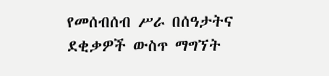የመሰብሰብ ሥራ በሰዓታትና ደቂቃዎች ውስጥ ማግኘት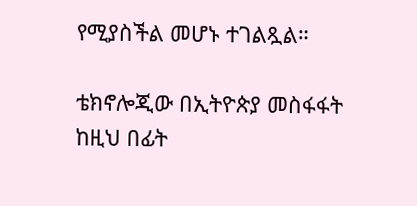የሚያስችል መሆኑ ተገልጿል።

ቴክኖሎጂው በኢትዮጵያ መስፋፋት ከዚህ በፊት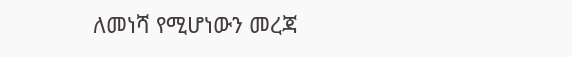ለመነሻ የሚሆነውን መረጃ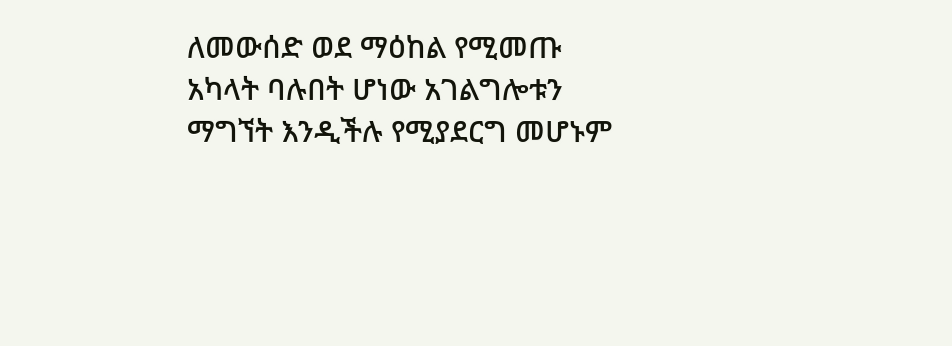ለመውሰድ ወደ ማዕከል የሚመጡ አካላት ባሉበት ሆነው አገልግሎቱን ማግኘት እንዲችሉ የሚያደርግ መሆኑም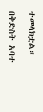ተመላክቷል።

በቅድስት አባተ